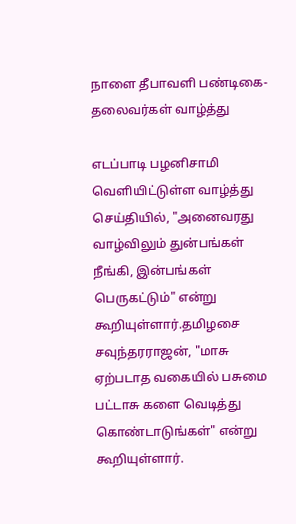நாளை தீபாவளி பண்டிகை- தலைவர்கள் வாழ்த்து

எடப்பாடி பழனிசாமி வெளியிட்டுள்ள வாழ்த்து செய்தியில், "அனைவரது வாழ்விலும் துன்பங்கள் நீங்கி, இன்பங்கள் பெருகட்டும்" என்று கூறியுள்ளார்.தமிழசை சவுந்தரராஜன், "மாசு ஏற்படாத வகையில் பசுமை பட்டாசு களை வெடித்து கொண்டாடுங்கள்" என்று கூறியுள்ளார்.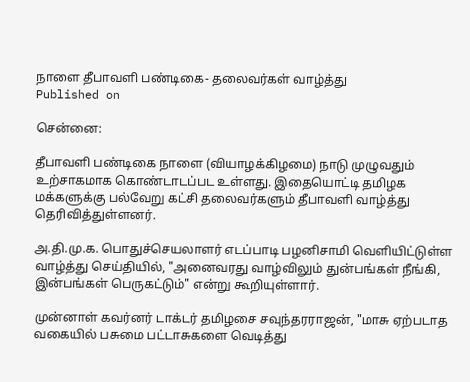நாளை தீபாவளி பண்டிகை- தலைவர்கள் வாழ்த்து
Published on

சென்னை:

தீபாவளி பண்டிகை நாளை (வியாழக்கிழமை) நாடு முழுவதும் உற்சாகமாக கொண்டாடப்பட உள்ளது. இதையொட்டி தமிழக மக்களுக்கு பல்வேறு கட்சி தலைவர்களும் தீபாவளி வாழ்த்து தெரிவித்துள்ளனர்.

அ.தி.மு.க. பொதுச்செயலாளர் எடப்பாடி பழனிசாமி வெளியிட்டுள்ள வாழ்த்து செய்தியில், "அனைவரது வாழ்விலும் துன்பங்கள் நீங்கி, இன்பங்கள் பெருகட்டும்" என்று கூறியுள்ளார்.

முன்னாள் கவர்னர் டாக்டர் தமிழசை சவுந்தரராஜன், "மாசு ஏற்படாத வகையில் பசுமை பட்டாசுகளை வெடித்து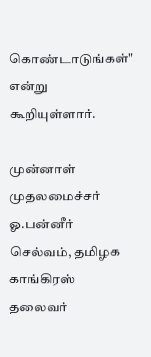கொண்டாடுங்கள்" என்று கூறியுள்ளார்.

முன்னாள் முதலமைச்சர் ஓ.பன்னீர் செல்வம், தமிழக காங்கிரஸ் தலைவர்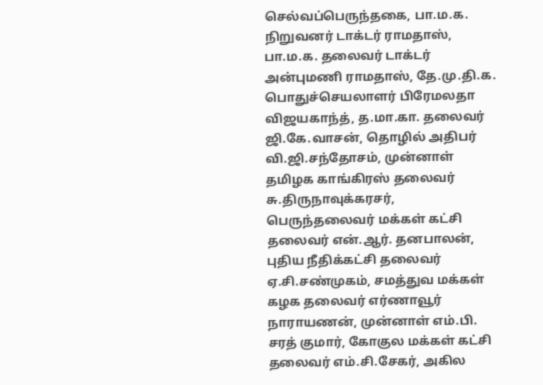செல்வப்பெருந்தகை, பா.ம.க. நிறுவனர் டாக்டர் ராமதாஸ், பா.ம.க. தலைவர் டாக்டர் அன்புமணி ராமதாஸ், தே.மு.தி.க. பொதுச்செயலாளர் பிரேமலதா விஜயகாந்த், த.மா.கா. தலைவர் ஜி.கே.வாசன், தொழில் அதிபர் வி.ஜி.சந்தோசம், முன்னாள் தமிழக காங்கிரஸ் தலைவர் சு.திருநாவுக்கரசர், பெருந்தலைவர் மக்கள் கட்சி தலைவர் என்.ஆர். தனபாலன், புதிய நீதிக்கட்சி தலைவர் ஏ.சி.சண்முகம், சமத்துவ மக்கள் கழக தலைவர் எர்ணாவூர் நாராயணன், முன்னாள் எம்.பி. சரத் குமார், கோகுல மக்கள் கட்சி தலைவர் எம்.சி.சேகர், அகில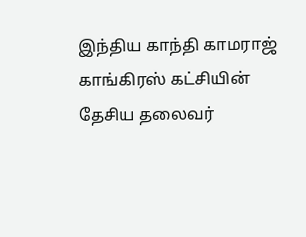இந்திய காந்தி காமராஜ் காங்கிரஸ் கட்சியின் தேசிய தலைவர்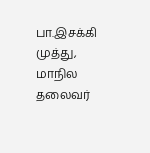பா.இசக்கி முத்து, மாநில தலைவர்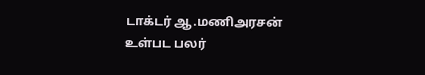டாக்டர் ஆ.மணிஅரசன் உள்பட பலர்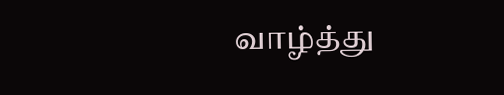வாழ்த்து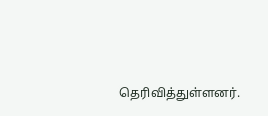தெரிவித்துள்ளனர்.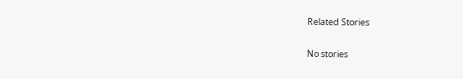Related Stories

No stories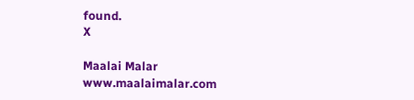found.
X

Maalai Malar
www.maalaimalar.com